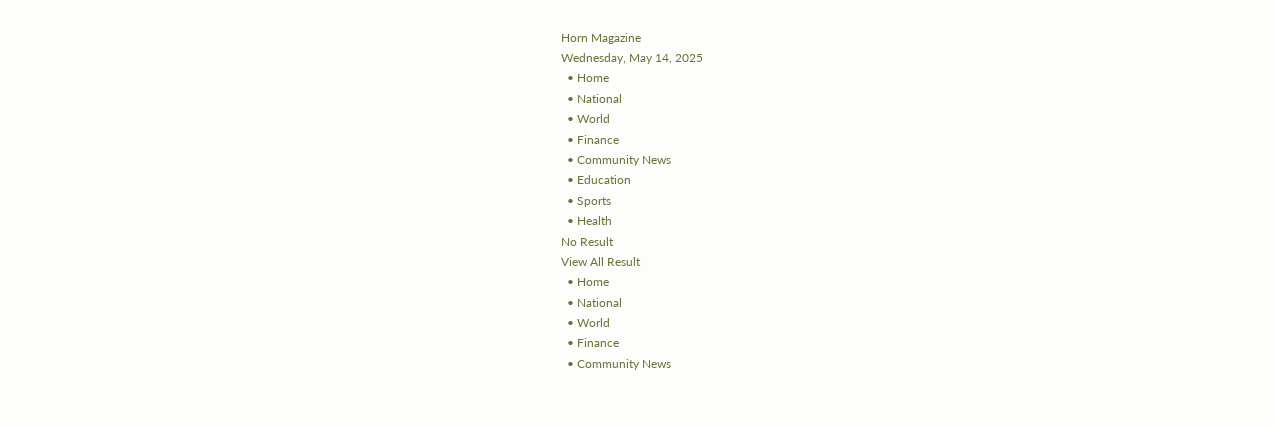Horn Magazine
Wednesday, May 14, 2025
  • Home
  • National
  • World
  • Finance
  • Community News
  • Education
  • Sports
  • Health
No Result
View All Result
  • Home
  • National
  • World
  • Finance
  • Community News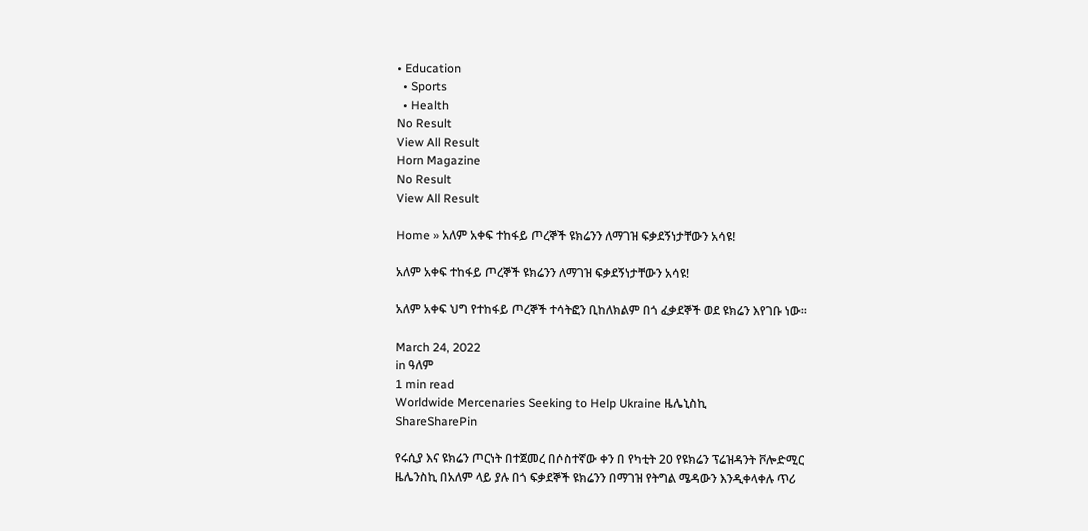• Education
  • Sports
  • Health
No Result
View All Result
Horn Magazine
No Result
View All Result

Home » አለም አቀፍ ተከፋይ ጦረኞች ዩክሬንን ለማገዝ ፍቃደኝነታቸውን አሳዩ!

አለም አቀፍ ተከፋይ ጦረኞች ዩክሬንን ለማገዝ ፍቃደኝነታቸውን አሳዩ!

አለም አቀፍ ህግ የተከፋይ ጦረኞች ተሳትፎን ቢከለክልም በጎ ፈቃደኞች ወደ ዩክሬን እየገቡ ነው።

March 24, 2022
in ዓለም
1 min read
Worldwide Mercenaries Seeking to Help Ukraine ዜሌኒስኪ
ShareSharePin

የሩሲያ እና ዩክሬን ጦርነት በተጀመረ በሶስተኛው ቀን በ የካቲት 20 የዩክሬን ፕሬዝዳንት ቮሎድሚር ዜሌንስኪ በአለም ላይ ያሉ በጎ ፍቃደኞች ዩክሬንን በማገዝ የትግል ሜዳውን እንዲቀላቀሉ ጥሪ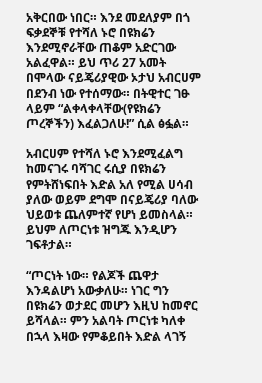አቅርበው ነበር። እንደ መደለያም በጎ ፍቃደኞቹ የተሻለ ኑሮ በዩክሬን እንደሚኖራቸው ጠቆም አድርገው አልፈዋል። ይህ ጥሪ 27 አመት በሞላው ናይጄሪያዊው ኦታህ አብርሀም በደንብ ነው የተሰማው። በትዊተር ገፁ ላይም “ልቀላቀላቸው(የዩክሬን ጦረኞችን) እፈልጋለሁ!” ሲል ፅፏል።

አብርሀም የተሻለ ኑሮ እንደሚፈልግ ከመናገሩ ባሻገር ሩሲያ በዩክሬን የምትሸነፍበት እድል አለ የሚል ሀሳብ ያለው ወይም ደግሞ በናይጄሪያ ባለው ህይወቱ ጨለምተኛ የሆነ ይመስላል። ይህም ለጦርነቱ ዝግጁ እንዲሆን ገፍቶታል።

“ጦርነት ነው። የልጆች ጨዋታ እንዳልሆነ አውቃለሁ። ነገር ግን በዩክሬን ወታደር መሆን እዚህ ከመኖር ይሻላል። ምን አልባት ጦርነቱ ካለቀ በኋላ እዛው የምቆይበት እድል ላገኝ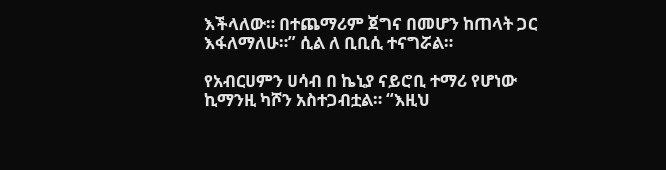እችላለው። በተጨማሪም ጀግና በመሆን ከጠላት ጋር እፋለማለሁ።” ሲል ለ ቢቢሲ ተናግሯል።

የአብርሀምን ሀሳብ በ ኬኒያ ናይሮቢ ተማሪ የሆነው ኪማንዚ ካሾን አስተጋብቷል። “እዚህ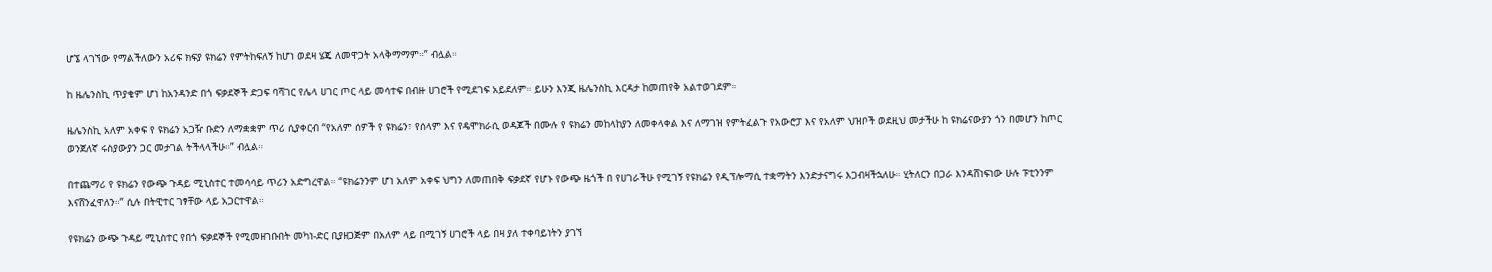ሆኜ ላገኘው የማልችለውን አሪፍ ክፍያ ዩክሬን የምትከፍለኝ ከሆነ ወደዛ ሄጄ ለመዋጋት አላቅማማም።” ብሏል።

ከ ዜሌንስኪ ጥያቄም ሆነ ከአንዳንድ በጎ ፍቃደኞች ድጋፍ ባሻገር የሌላ ሀገር ጦር ላይ መሳተፍ በብዙ ሀገሮች የሚደገፍ አይደለም። ይሁን እንጂ ዜሌንስኪ እርዳታ ከመጠየቅ አልተወገደም።

ዜሌንስኪ አለም አቀፍ የ ዩክሬን አጋዥ ቡድን ለማቋቋም ጥሪ ሲያቀርብ “የአለም ሰዎች የ ዩክሬን፣ የሰላም እና የዴሞክራሲ ወዳጆች በሙሉ የ ዩክሬን መከላከያን ለመቀላቀል እና ለማገዝ የምትፈልጉ የአውሮፓ እና የአለም ህዝቦች ወደዚህ መታችሁ ከ ዩክሬናውያን ጎን በመሆን ከጦር ወንጀለኛ ሩስያውያን ጋር መታገል ትችላላችሁ።” ብሏል።

በተጨማሪ የ ዩክሬን የውጭ ጉዳይ ሚኒስተር ተመሳሳይ ጥሪን አድግረዋል። “ዩክሬንንም ሆነ አለም አቀፍ ህግን ለመጠበቅ ፍቃደኛ የሆኑ የውጭ ዜጎች በ የሀገራችሁ የሚገኝ የዩክሬን የዲፕሎማሲ ተቋማትን እንድታናግሩ እጋብዛችኋለሁ። ሂትለርን በጋራ እንዳሸነፍነው ሁሉ ፑቲንንም እናሸንፈዋለን።” ሲሉ በትዊተር ገፃቸው ላይ አጋርተዋል።

የዩክሬን ውጭ ጉዳይ ሚኒስተር የበጎ ፍቃደኞች የሚመዘገቡበት መካነ-ድር ቢያዘጋጅም በአለም ላይ በሚገኝ ሀገሮች ላይ በዛ ያለ ተቀባይነትን ያገኘ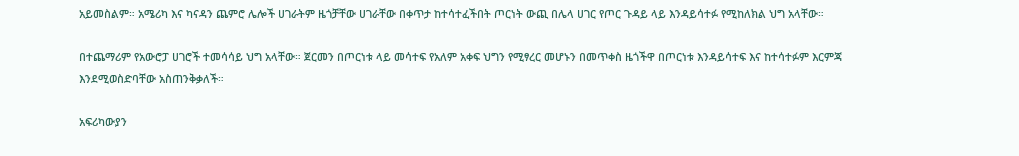አይመስልም። አሜሪካ እና ካናዳን ጨምሮ ሌሎች ሀገራትም ዜጎቻቸው ሀገራቸው በቀጥታ ከተሳተፈችበት ጦርነት ውጪ በሌላ ሀገር የጦር ጉዳይ ላይ እንዳይሳተፉ የሚከለክል ህግ አላቸው።

በተጨማሪም የአውሮፓ ሀገሮች ተመሳሳይ ህግ አላቸው። ጀርመን በጦርነቱ ላይ መሳተፍ የአለም አቀፍ ህግን የሚፃረር መሆኑን በመጥቀስ ዜጎችዋ በጦርነቱ እንዳይሳተፍ እና ከተሳተፉም እርምጃ እንደሚወስድባቸው አስጠንቅቃለች።

አፍሪካውያን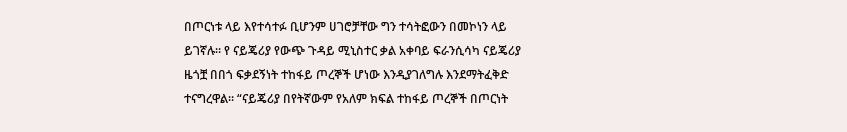በጦርነቱ ላይ እየተሳተፉ ቢሆንም ሀገሮቻቸው ግን ተሳትፎውን በመኮነን ላይ ይገኛሉ። የ ናይጄሪያ የውጭ ጉዳይ ሚኒስተር ቃል አቀባይ ፍራንሲሳካ ናይጄሪያ ዜጎቿ በበጎ ፍቃደኝነት ተከፋይ ጦረኞች ሆነው እንዲያገለግሉ እንደማትፈቅድ ተናግረዋል። “ናይጄሪያ በየትኛውም የአለም ክፍል ተከፋይ ጦረኞች በጦርነት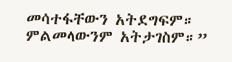መሳተፋቸውን አትደግፍም። ምልመላውንም አትታገስም።”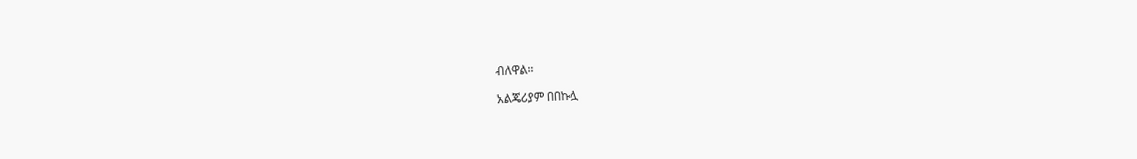ብለዋል።

አልጄሪያም በበኩሏ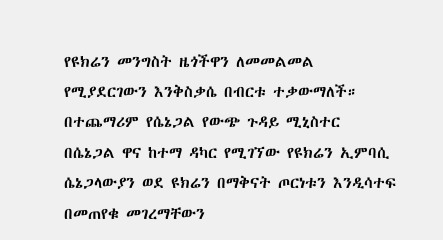የዩክሬን መንግስት ዜጎችዋን ለመመልመል የሚያደርገውን እንቅስቃሴ በብርቱ ተቃውማለች። በተጨማሪም የሴኔጋል የውጭ ጉዳይ ሚኒስተር በሴኔጋል ዋና ከተማ ዳካር የሚገኘው የዩክሬን ኢምባሲ ሴኔጋላውያን ወደ ዩክሬን በማቅናት ጦርነቱን እንዲሳተፍ በመጠየቁ መገረማቸውን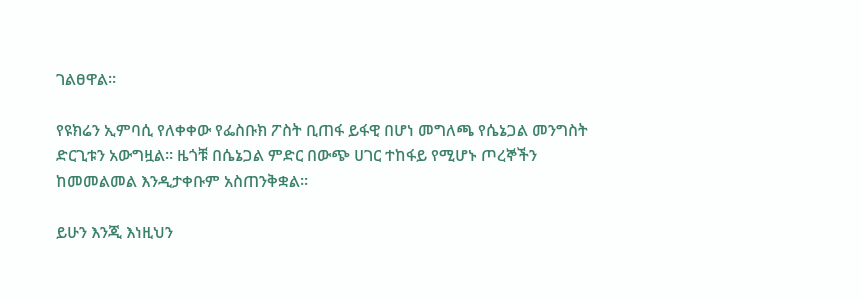ገልፀዋል።

የዩክሬን ኢምባሲ የለቀቀው የፌስቡክ ፖስት ቢጠፋ ይፋዊ በሆነ መግለጫ የሴኔጋል መንግስት ድርጊቱን አውግዟል። ዜጎቹ በሴኔጋል ምድር በውጭ ሀገር ተከፋይ የሚሆኑ ጦረኞችን ከመመልመል እንዲታቀቡም አስጠንቅቋል።

ይሁን እንጂ እነዚህን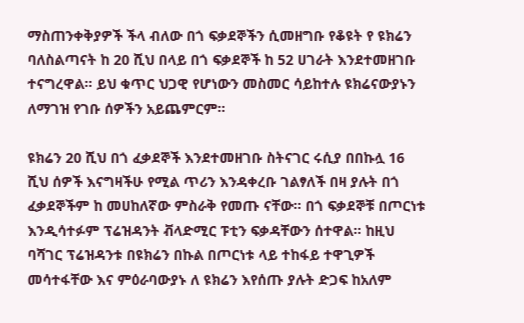ማስጠንቀቅያዎች ችላ ብለው በጎ ፍቃደኞችን ሲመዘግቡ የቆዩት የ ዩክሬን ባለስልጣናት ከ 20 ሺህ በላይ በጎ ፍቃደኞች ከ 52 ሀገራት እንደተመዘገቡ ተናግረዋል። ይህ ቁጥር ህጋዊ የሆነውን መስመር ሳይከተሉ ዩክሬናውያኑን ለማገዝ የገቡ ሰዎችን አይጨምርም።

ዩክሬን 20 ሺህ በጎ ፈቃደኞች እንደተመዘገቡ ስትናገር ሩሲያ በበኩሏ 16 ሺህ ሰዎች እናግዛችሁ የሚል ጥሪን እንዳቀረቡ ገልፃለች በዛ ያሉት በጎ ፈቃደኞችም ከ መሀከለኛው ምስራቅ የመጡ ናቸው። በጎ ፍቃደኞቹ በጦርነቱ እንዲሳተፉም ፕሬዝዳንት ቭላድሚር ፑቲን ፍቃዳቸውን ሰተዋል። ከዚህ ባሻገር ፕሬዝዳንቱ በዩክሬን በኩል በጦርነቱ ላይ ተከፋይ ተዋጊዎች መሳተፋቸው እና ምዕራባውያኑ ለ ዩክሬን እየሰጡ ያሉት ድጋፍ ከአለም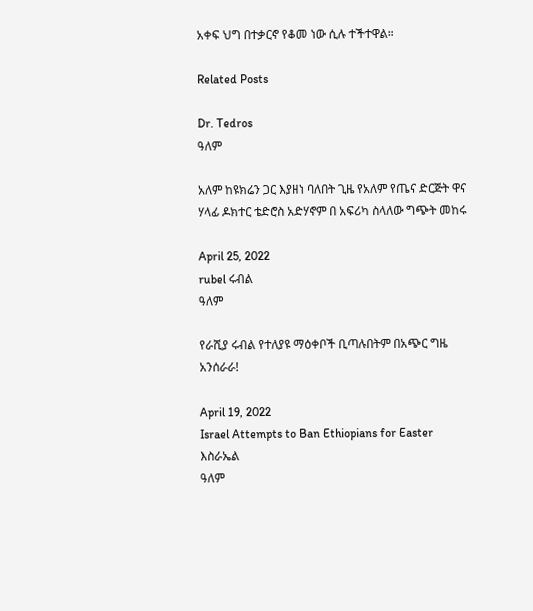አቀፍ ህግ በተቃርኖ የቆመ ነው ሲሉ ተችተዋል።

Related Posts

Dr. Tedros
ዓለም

አለም ከዩክሬን ጋር እያዘነ ባለበት ጊዜ የአለም የጤና ድርጅት ዋና ሃላፊ ዶክተር ቴድሮስ አድሃኖም በ አፍሪካ ስላለው ግጭት መከሩ

April 25, 2022
rubel ሩብል
ዓለም

የራሺያ ሩብል የተለያዩ ማዕቀቦች ቢጣሉበትም በአጭር ግዜ አንሰራራ!

April 19, 2022
Israel Attempts to Ban Ethiopians for Easter እስራኤል
ዓለም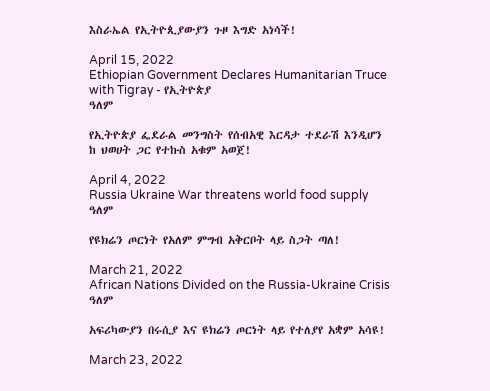እስራኤል የኢትዮጲያውያን ጉዞ እግድ አነሳች!

April 15, 2022
Ethiopian Government Declares Humanitarian Truce with Tigray - የኢትዮጵያ
ዓለም

የኢትዮጵያ ፌደራል መንግስት የሰብአዊ እርዳታ ተደራሽ እንዲሆን ከ ህወሀት ጋር የተኩስ አቁም አወጀ!

April 4, 2022
Russia Ukraine War threatens world food supply
ዓለም

የዩክሬን ጦርነት የአለም ምግብ አቅርቦት ላይ ስጋት ጣለ!

March 21, 2022
African Nations Divided on the Russia-Ukraine Crisis
ዓለም

አፍሪካውያን በሩሲያ እና ዩክሬን ጦርነት ላይ የተለያየ አቋም አሳዩ!

March 23, 2022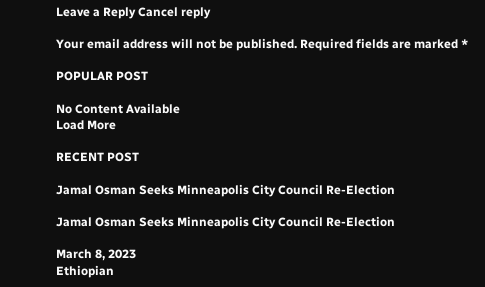Leave a Reply Cancel reply

Your email address will not be published. Required fields are marked *

POPULAR POST

No Content Available
Load More

RECENT POST

Jamal Osman Seeks Minneapolis City Council Re-Election

Jamal Osman Seeks Minneapolis City Council Re-Election

March 8, 2023
Ethiopian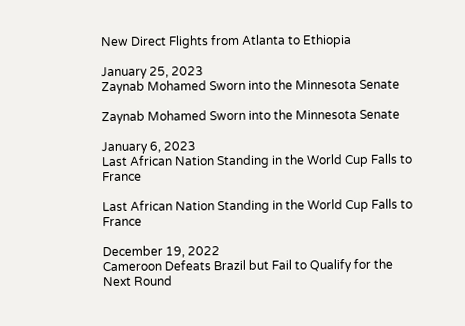New Direct Flights from Atlanta to Ethiopia

January 25, 2023
Zaynab Mohamed Sworn into the Minnesota Senate

Zaynab Mohamed Sworn into the Minnesota Senate

January 6, 2023
Last African Nation Standing in the World Cup Falls to France

Last African Nation Standing in the World Cup Falls to France

December 19, 2022
Cameroon Defeats Brazil but Fail to Qualify for the Next Round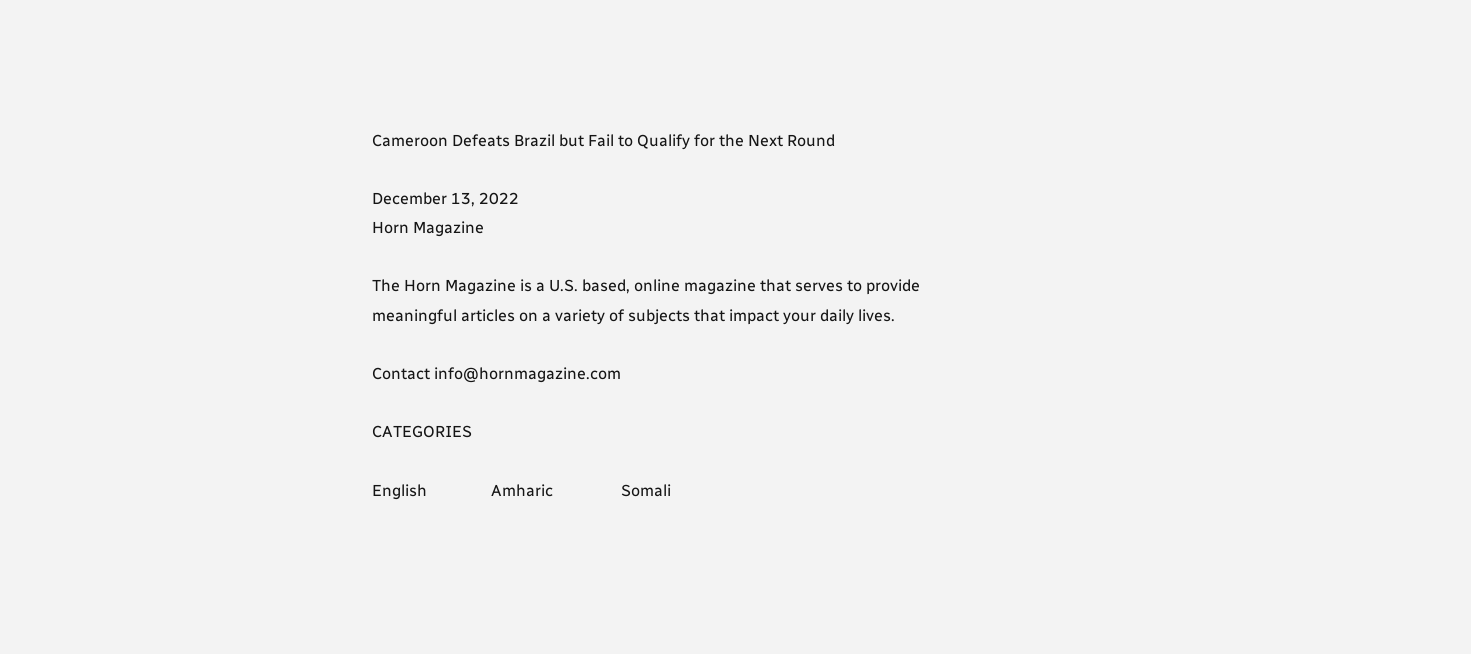Cameroon Defeats Brazil but Fail to Qualify for the Next Round

December 13, 2022
Horn Magazine

The Horn Magazine is a U.S. based, online magazine that serves to provide meaningful articles on a variety of subjects that impact your daily lives.

Contact info@hornmagazine.com

CATEGORIES

English                Amharic                 Somali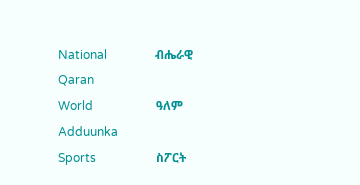National                ብሔራዊ                    Qaran
World                     ዓለም                      Adduunka
Sports                    ስፖርት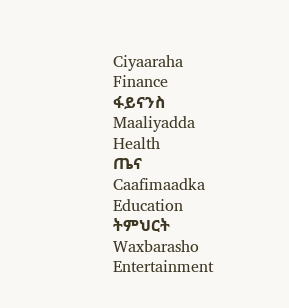Ciyaaraha
Finance                  ፋይናንስ                 Maaliyadda
Health                    ጤና                       Caafimaadka
Education              ትምህርት                Waxbarasho
Entertainment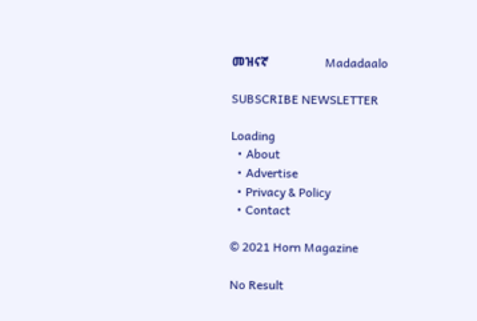መዝናኛ                   Madadaalo

SUBSCRIBE NEWSLETTER

Loading
  • About
  • Advertise
  • Privacy & Policy
  • Contact

© 2021 Horn Magazine

No Result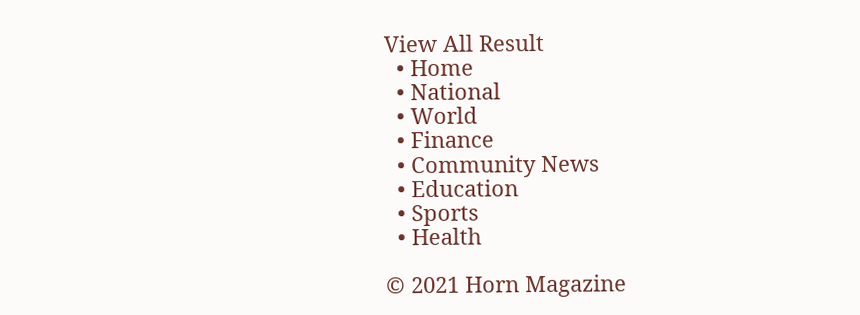View All Result
  • Home
  • National
  • World
  • Finance
  • Community News
  • Education
  • Sports
  • Health

© 2021 Horn Magazine